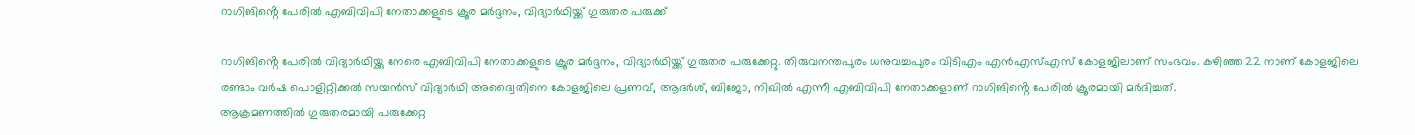റാഗിങിൻ്റെ പേരിൽ എബിവിപി നേതാക്കളുടെ ക്രൂര മർദ്ദനം, വിദ്യാർഥിയ്ക്ക് ഗുരുതര പരുക്ക്

റാഗിങിൻ്റെ പേരിൽ വിദ്യാർഥിയ്ക്കു നേരെ എബിവിപി നേതാക്കളുടെ ക്രൂര മർദ്ദനം, വിദ്യാർഥിയ്ക്ക് ഗുരുതര പരുക്കേറ്റു. തിരുവനന്തപുരം ധനുവച്ചപുരം വിടിഎം എൻഎസ്എസ് കോളജിലാണ് സംഭവം. കഴിഞ്ഞ 22 നാണ് കോളജിലെ രണ്ടാം വർഷ പൊളിറ്റിക്കൽ സയൻസ് വിദ്യാർഥി അദ്വൈതിനെ കോളജിലെ പ്രണവ്, ആദർശ്, ബിജോ, നിഖിൽ എന്നീ എബിവിപി നേതാക്കളാണ് റാഗിങിൻ്റെ പേരിൽ ക്രൂരമായി മർദിച്ചത്.
ആക്രമണത്തിൽ ഗുരുതരമായി പരുക്കേറ്റ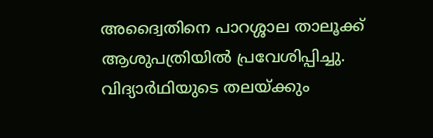അദ്വൈതിനെ പാറശ്ശാല താലൂക്ക് ആശുപത്രിയിൽ പ്രവേശിപ്പിച്ചു. വിദ്യാർഥിയുടെ തലയ്ക്കും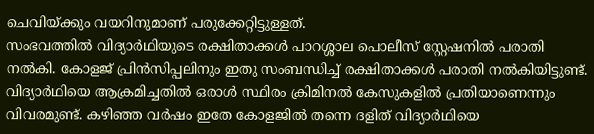ചെവിയ്ക്കും വയറിനുമാണ് പരുക്കേറ്റിട്ടുള്ളത്.
സംഭവത്തിൽ വിദ്യാർഥിയുടെ രക്ഷിതാക്കൾ പാറശ്ശാല പൊലീസ് സ്റ്റേഷനിൽ പരാതി നൽകി. കോളജ് പ്രിൻസിപ്പലിനും ഇതു സംബന്ധിച്ച് രക്ഷിതാക്കൾ പരാതി നൽകിയിട്ടുണ്ട്. വിദ്യാർഥിയെ ആക്രമിച്ചതിൽ ഒരാൾ സ്ഥിരം ക്രിമിനൽ കേസുകളിൽ പ്രതിയാണെന്നും വിവരമുണ്ട്. കഴിഞ്ഞ വർഷം ഇതേ കോളജിൽ തന്നെ ദളിത് വിദ്യാർഥിയെ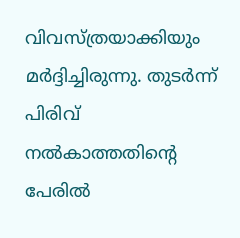വിവസ്ത്രയാക്കിയും മർദ്ദിച്ചിരുന്നു. തുടർന്ന് പിരിവ് നൽകാത്തതിൻ്റെ പേരിൽ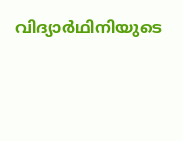വിദ്യാർഥിനിയുടെ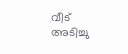വീട് അടിച്ചു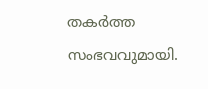തകർത്ത സംഭവവുമായി.